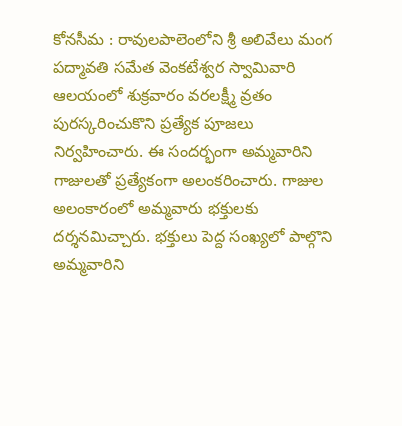కోనసీమ : రావులపాలెంలోని శ్రీ అలివేలు మంగ పద్మావతి సమేత వెంకటేశ్వర స్వామివారి ఆలయంలో శుక్రవారం వరలక్ష్మీ వ్రతం పురస్కరించుకొని ప్రత్యేక పూజలు నిర్వహించారు. ఈ సందర్భంగా అమ్మవారిని గాజులతో ప్రత్యేకంగా అలంకరించారు. గాజుల అలంకారంలో అమ్మవారు భక్తులకు దర్శనమిచ్చారు. భక్తులు పెద్ద సంఖ్యలో పాల్గొని అమ్మవారిని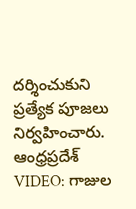దర్శించుకుని ప్రత్యేక పూజలు నిర్వహించారు.
ఆంధ్రప్రదేశ్
VIDEO: గాజుల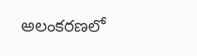అలంకరణలో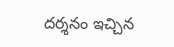దర్శనం ఇచ్చిన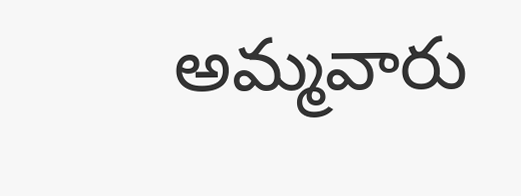అమ్మవారు